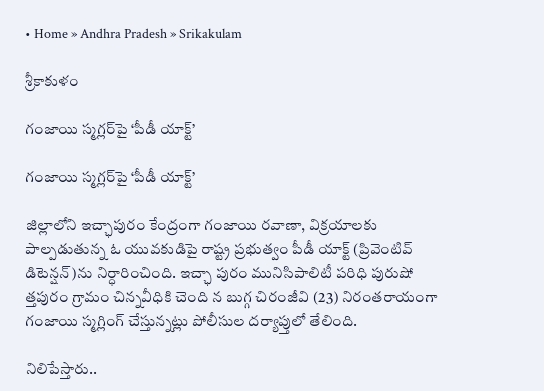• Home » Andhra Pradesh » Srikakulam

శ్రీకాకుళం

గంజాయి స్మగ్లర్‌పై ‘పీడీ యాక్ట్‌’

గంజాయి స్మగ్లర్‌పై ‘పీడీ యాక్ట్‌’

జిల్లాలోని ఇచ్ఛాపురం కేంద్రంగా గంజాయి రవాణా, విక్రయాలకు పాల్పడుతున్న ఓ యువకుడిపై రాష్ట్ర ప్రభుత్వం పీడీ యాక్ట్‌ (ప్రివెంటివ్‌ డిటెన్షన్‌)ను నిర్ధారించింది. ఇచ్ఛా పురం మునిసిపాలిటీ పరిధి పురుషో త్తపురం గ్రామం చిన్నవీధికి చెంది న బుగ్గ చిరంజీవి (23) నిరంతరాయంగా గంజాయి స్మగ్లింగ్‌ చేస్తున్నట్లు పోలీసుల దర్యాప్తులో తేలింది.

నిలిపేస్తారు..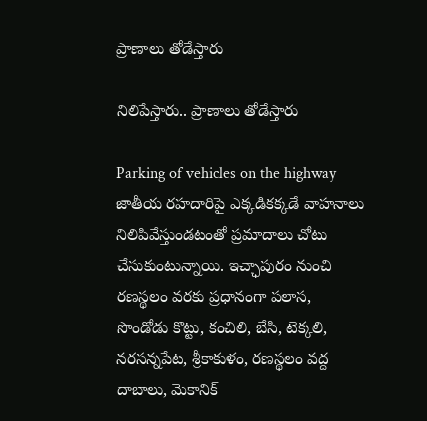ప్రాణాలు తోడేస్తారు

నిలిపేస్తారు.. ప్రాణాలు తోడేస్తారు

Parking of vehicles on the highway జాతీయ రహదారిపై ఎక్కడికక్కడే వాహనాలు నిలిపివేస్తుండటంతో ప్రమాదాలు చోటు చేసుకుంటున్నాయి. ఇచ్ఛాపురం నుంచి రణస్థలం వరకు ప్రధానంగా పలాస, సొండోడు కొట్టు, కంచిలి, బేసి, టెక్కలి, నరసన్నపేట, శ్రీకాకుళం, రణస్థలం వద్ద దాబాలు, మెకానిక్‌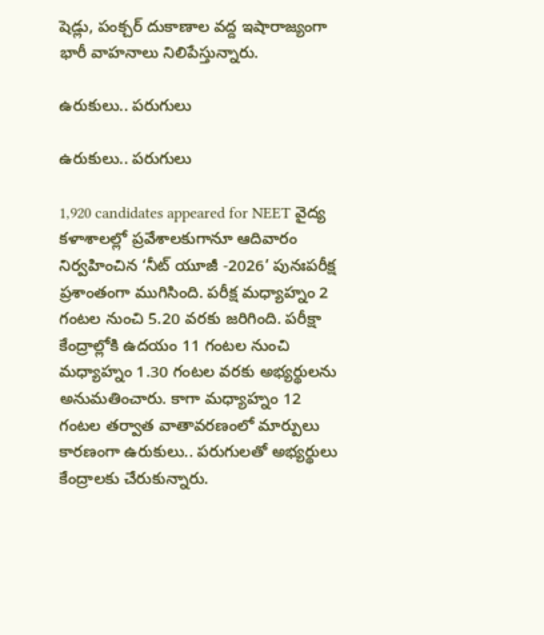షెడ్లు, పంక్చర్‌ దుకాణాల వద్ద ఇషారాజ్యంగా భారీ వాహనాలు నిలిపేస్తున్నారు.

ఉరుకులు.. పరుగులు

ఉరుకులు.. పరుగులు

1,920 candidates appeared for NEET వైద్య కళాశాలల్లో ప్రవేశాలకుగానూ ఆదివారం నిర్వహించిన ‘నీట్‌ యూజీ -2026’ పునఃపరీక్ష ప్రశాంతంగా ముగిసింది. పరీక్ష మధ్యాహ్నం 2 గంటల నుంచి 5.20 వరకు జరిగింది. పరీక్షా కేంద్రాల్లోకి ఉదయం 11 గంటల నుంచి మధ్యాహ్నం 1.30 గంటల వరకు అభ్యర్థులను అనుమతించారు. కాగా మధ్యాహ్నం 12 గంటల తర్వాత వాతావరణంలో మార్పులు కారణంగా ఉరుకులు.. పరుగులతో అభ్యర్థులు కేంద్రాలకు చేరుకున్నారు.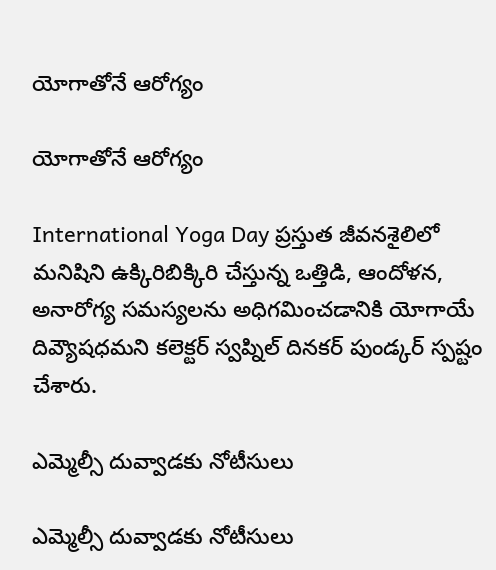యోగాతోనే ఆరోగ్యం

యోగాతోనే ఆరోగ్యం

International Yoga Day ప్రస్తుత జీవనశైలిలో మనిషిని ఉక్కిరిబిక్కిరి చేస్తున్న ఒత్తిడి, ఆందోళన, అనారోగ్య సమస్యలను అధిగమించడానికి యోగాయే దివ్యౌషధమని కలెక్టర్‌ స్వప్నిల్‌ దినకర్‌ పుండ్కర్‌ స్పష్టం చేశారు.

ఎమ్మెల్సీ దువ్వాడకు నోటీసులు

ఎమ్మెల్సీ దువ్వాడకు నోటీసులు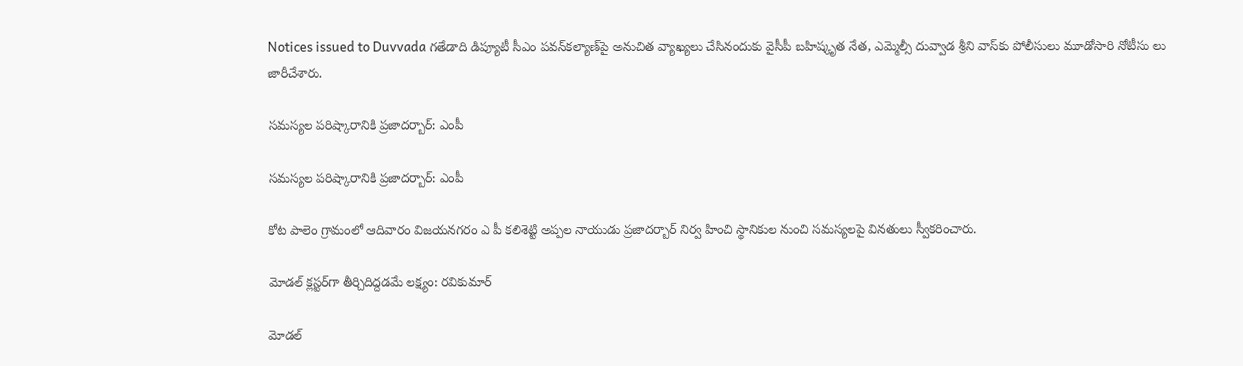Notices issued to Duvvada గతేడాది డిప్యూటీ సీఎం పవన్‌కల్యాణ్‌పై అనుచిత వ్యాఖ్యలు చేసినందుకు వైసీపీ బహిష్కృత నేత, ఎమ్మెల్సీ దువ్వాడ శ్రీని వాస్‌కు పోలీసులు మూడోసారి నోటీసు లు జారీచేశారు.

సమస్యల పరిష్కారానికి ప్రజాదర్బార్‌: ఎంపీ

సమస్యల పరిష్కారానికి ప్రజాదర్బార్‌: ఎంపీ

కోట పాలెం గ్రామంలో ఆదివారం విజయనగరం ఎ పీ కలిశెట్టి అప్పల నాయుడు ప్రజాదర్బార్‌ నిర్వ హించి స్థానికుల నుంచి సమస్యలపై వినతులు స్వీకరించారు.

మోడల్‌ క్లస్టర్‌గా తీర్చిదిద్దడమే లక్ష్యం: రవికుమార్‌

మోడల్‌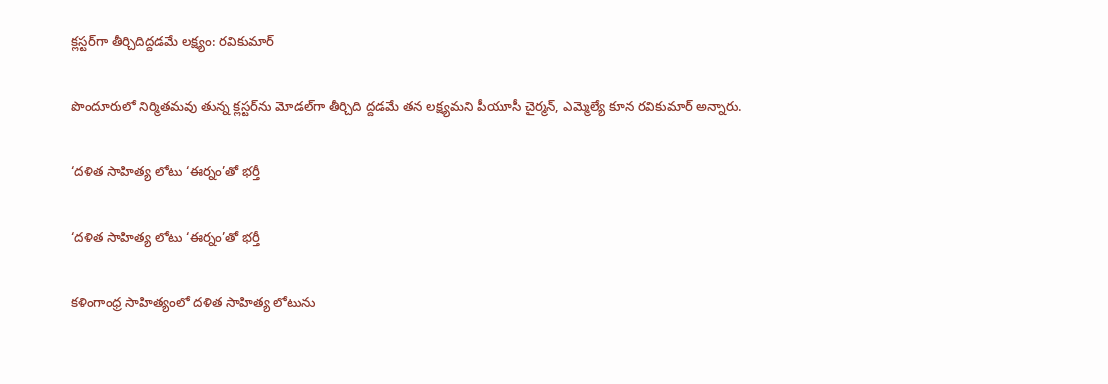క్లస్టర్‌గా తీర్చిదిద్దడమే లక్ష్యం: రవికుమార్‌

పొందూరులో నిర్మితమవు తున్న క్లస్టర్‌ను మోడల్‌గా తీర్చిది ద్దడమే తన లక్ష్యమని పీయూసీ చైర్మన్‌, ఎమ్మెల్యే కూన రవికుమార్‌ అన్నారు.

‘దళిత సాహిత్య లోటు ‘ఈర్నం’తో భర్తీ

‘దళిత సాహిత్య లోటు ‘ఈర్నం’తో భర్తీ

కళింగాంధ్ర సాహిత్యంలో దళిత సాహిత్య లోటును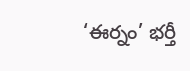‘ఈర్నం’ భర్తీ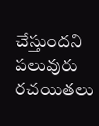చేస్తుందని పలువురు రచయితలు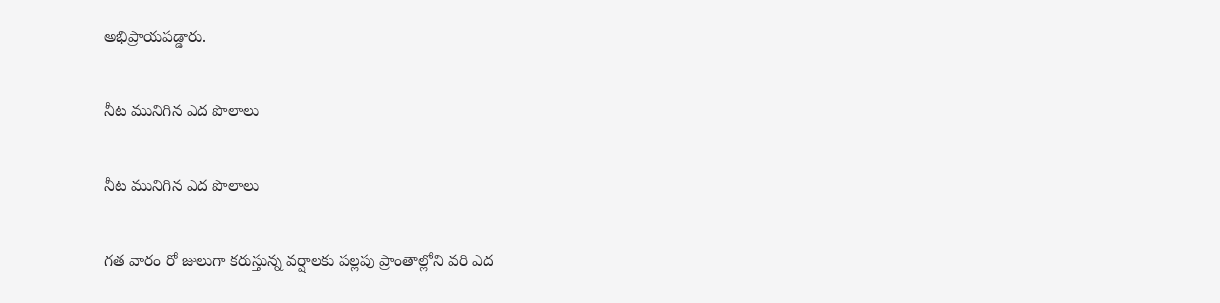అభిప్రాయపడ్డారు.

నీట మునిగిన ఎద పొలాలు

నీట మునిగిన ఎద పొలాలు

గత వారం రో జులుగా కరుస్తున్న వర్షాలకు పల్లపు ప్రాంతాల్లోని వరి ఎద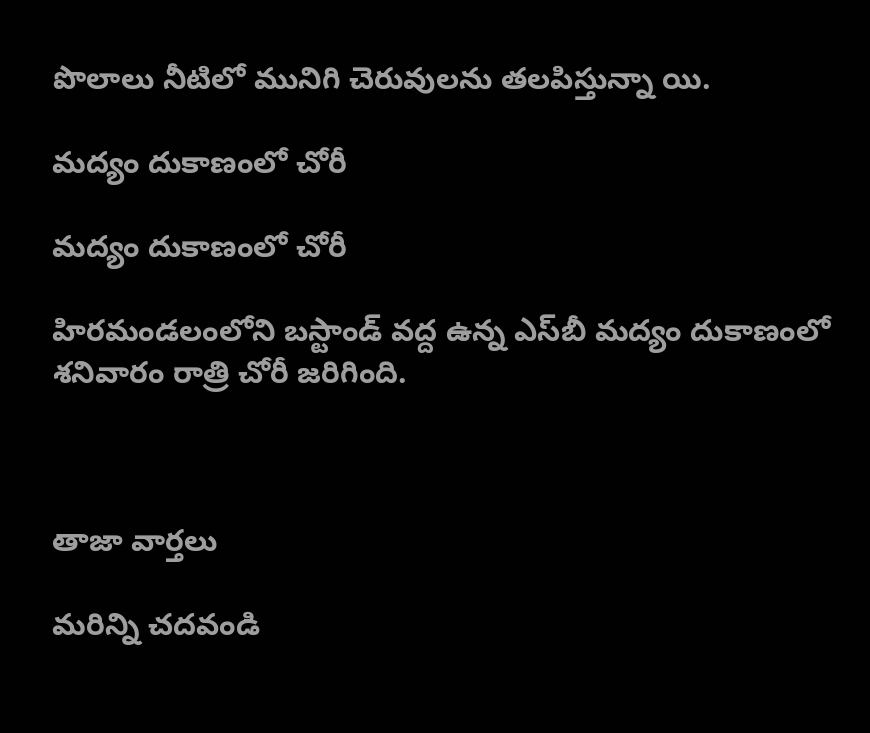పొలాలు నీటిలో మునిగి చెరువులను తలపిస్తున్నా యి.

మద్యం దుకాణంలో చోరీ

మద్యం దుకాణంలో చోరీ

హిరమండలంలోని బస్టాండ్‌ వద్ద ఉన్న ఎస్‌బీ మద్యం దుకాణంలో శనివారం రాత్రి చోరీ జరిగింది.



తాజా వార్తలు

మరిన్ని చదవండి